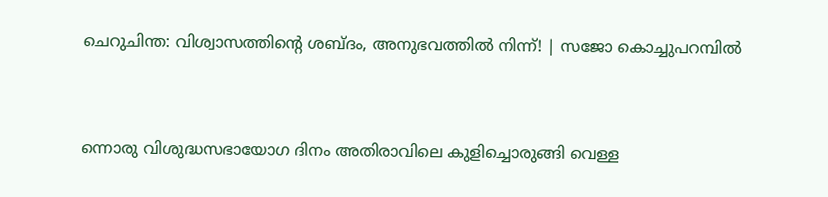ചെറുചിന്ത: വിശ്വാസത്തിന്റെ ശബ്ദം, അനുഭവത്തിൽ നിന്ന്! | സജോ കൊച്ചുപറമ്പിൽ



ന്നൊരു വിശുദ്ധസഭായോഗ ദിനം അതിരാവിലെ കുളിച്ചൊരുങ്ങി വെള്ള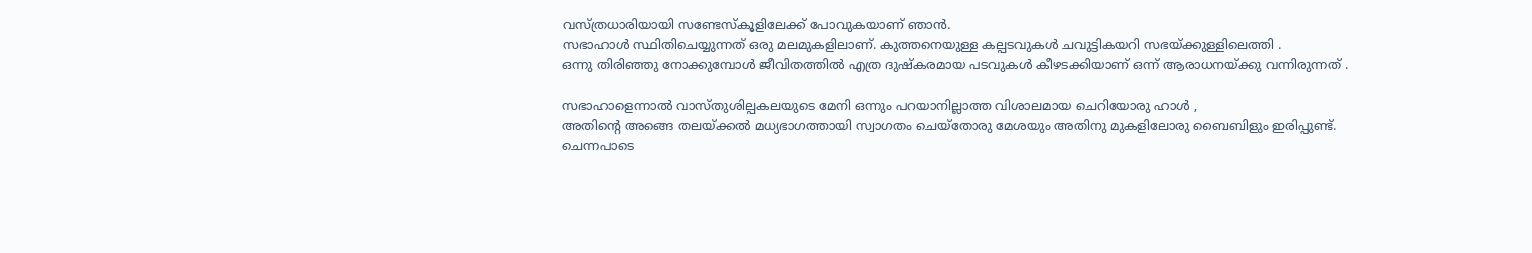വസ്ത്രധാരിയായി സണ്ടേസ്കൂളിലേക്ക് പോവുകയാണ് ഞാന്‍.
സഭാഹാള്‍ സ്ഥിതിചെയ്യുന്നത് ഒരു മലമുകളിലാണ്. കുത്തനെയുള്ള കല്പടവുകള്‍ ചവുട്ടികയറി സഭയ്ക്കുള്ളിലെത്തി .
ഒന്നു തിരിഞ്ഞു നോക്കുമ്പോള്‍ ജീവിതത്തില്‍ എത്ര ദുഷ്കരമായ പടവുകള്‍ കീഴടക്കിയാണ് ഒന്ന് ആരാധനയ്ക്കു വന്നിരുന്നത് .

സഭാഹാളെന്നാല്‍ വാസ്തുശില്പകലയുടെ മേനി ഒന്നും പറയാനില്ലാത്ത വിശാലമായ ചെറിയോരു ഹാള്‍ ,
അതിന്റെ അങ്ങെ തലയ്ക്കല്‍ മധ്യഭാഗത്തായി സ്വാഗതം ചെയ്തോരു മേശയും അതിനു മുകളിലോരു ബൈബിളും ഇരിപ്പുണ്ട്. ചെന്നപാടെ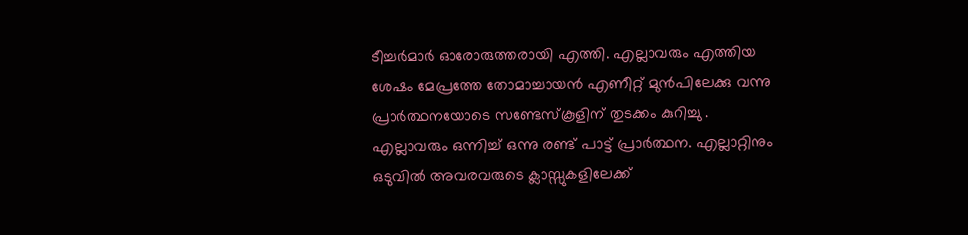ടീച്ചര്‍മാര്‍ ഓരോരുത്തരായി എത്തി. എല്ലാവരും എത്തിയ ശേഷം മേപ്രത്തേ തോമാച്ചായന്‍ എണീറ്റ് മുന്‍പിലേക്കു വന്നു പ്രാര്‍ത്ഥനയോടെ സണ്ടേസ്കൂളിന് തുടക്കം കുറിച്ചു .
എല്ലാവരും ഒന്നിച്ച് ഒന്നു രണ്ട് പാട്ട് പ്രാര്‍ത്ഥന. എല്ലാറ്റിനും ഒടുവില്‍ അവരവരുടെ ക്ലാസ്സുകളിലേക്ക്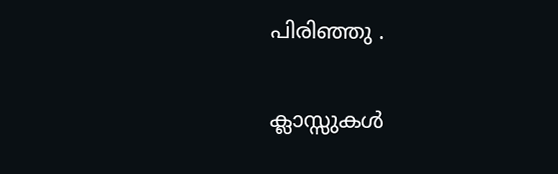പിരിഞ്ഞു .

ക്ലാസ്സുകള്‍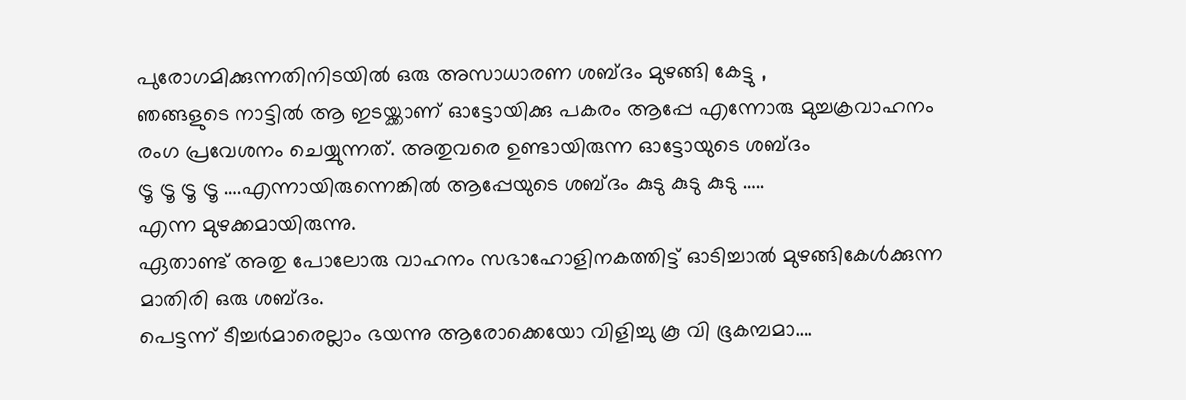പുരോഗമിക്കുന്നതിനിടയില്‍ ഒരു അസാധാരണ ശബ്ദം മുഴങ്ങി കേട്ടു ,
ഞങ്ങളുടെ നാട്ടില്‍ ആ ഇടയ്ക്കാണ് ഓട്ടോയിക്കു പകരം ആപ്പേ എന്നോരു മുച്ചക്രവാഹനം രംഗ പ്രവേശനം ചെയ്യുന്നത്. അതുവരെ ഉണ്ടായിരുന്ന ഓട്ടോയുടെ ശബ്ദം
ട്രൂ ട്രൂ ട്രൂ ട്രൂ ….എന്നായിരുന്നെങ്കില്‍ ആപ്പേയുടെ ശബ്ദം കുടു കുടു കുടു …..
എന്ന മുഴക്കമായിരുന്നു.
ഏതാണ്ട് അതു പോലോരു വാഹനം സഭാഹോളിനകത്തിട്ട് ഓടിച്ചാല്‍ മുഴങ്ങികേള്‍ക്കുന്ന മാതിരി ഒരു ശബ്ദം.
പെട്ടന്ന് ടീച്ചര്‍മാരെല്ലാം ഭയന്നു ആരോക്കെയോ വിളിച്ചു കൂ വി ഭൂകമ്പമാ….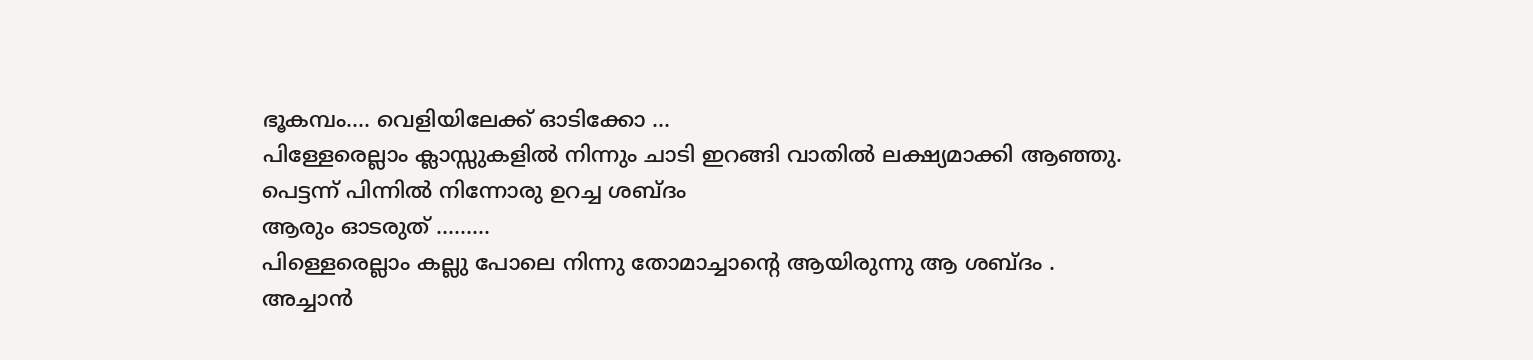ഭൂകമ്പം…. വെളിയിലേക്ക് ഓടിക്കോ …
പിള്ളേരെല്ലാം ക്ലാസ്സുകളില്‍ നിന്നും ചാടി ഇറങ്ങി വാതില്‍ ലക്ഷ്യമാക്കി ആഞ്ഞു.
പെട്ടന്ന് പിന്നില്‍ നിന്നോരു ഉറച്ച ശബ്ദം
ആരും ഓടരുത് ………
പിള്ളെരെല്ലാം കല്ലു പോലെ നിന്നു തോമാച്ചാന്റെ ആയിരുന്നു ആ ശബ്ദം .
അച്ചാന്‍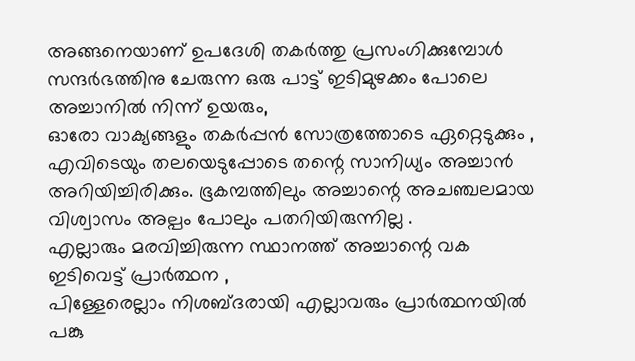അങ്ങനെയാണ് ഉപദേശി തകര്‍ത്തു പ്രസംഗിക്കുമ്പോള്‍ സന്ദര്‍ഭത്തിനു ചേരുന്ന ഒരു പാട്ട് ഇടിമുഴക്കം പോലെ അച്ചാനില്‍ നിന്ന് ഉയരും,
ഓരോ വാക്യങ്ങളും തകര്‍പ്പന്‍ സോത്രത്തോടെ ഏറ്റെടുക്കും ,
എവിടെയും തലയെടുപ്പോടെ തന്റെ സാനിധ്യം അച്ചാന്‍ അറിയിച്ചിരിക്കും. ഭൂകമ്പത്തിലും അച്ചാന്റെ അചഞ്ചലമായ വിശ്വാസം അല്പം പോലും പതറിയിരുന്നില്ല .
എല്ലാരും മരവിച്ചിരുന്ന സ്ഥാനത്ത് അച്ചാന്റെ വക ഇടിവെട്ട് പ്രാര്‍ത്ഥന ,
പിള്ളേരെല്ലാം നിശബ്ദരായി എല്ലാവരും പ്രാര്‍ത്ഥനയില്‍ പങ്കു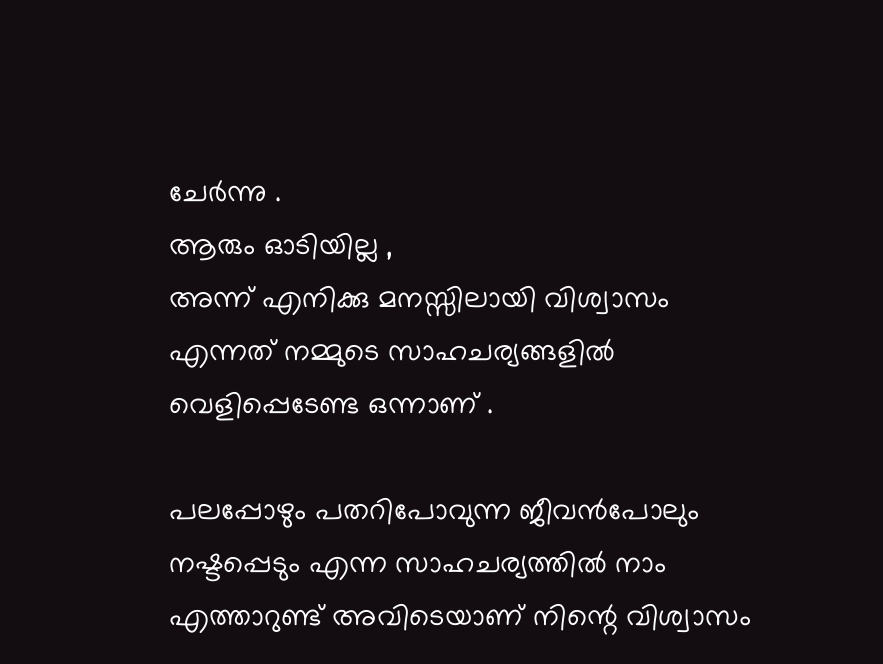ചേര്‍ന്നു .
ആരും ഓടിയില്ല ,
അന്ന് എനിക്കു മനസ്സിലായി വിശ്വാസം എന്നത് നമ്മുടെ സാഹചര്യങ്ങളില്‍ വെളിപ്പെടേണ്ട ഒന്നാണ് .

പലപ്പോഴും പതറിപോവുന്ന ജീവന്‍പോലും നഷ്ടപ്പെടും എന്ന സാഹചര്യത്തില്‍ നാം എത്താറുണ്ട് അവിടെയാണ് നിന്റെ വിശ്വാസം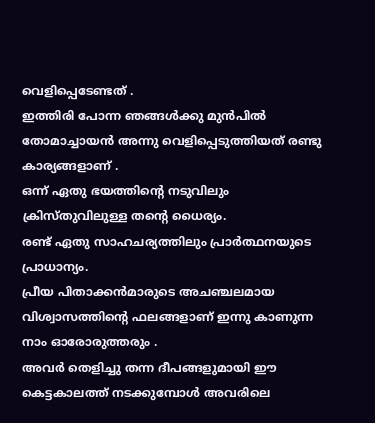വെളിപ്പെടേണ്ടത് .
ഇത്തിരി പോന്ന ഞങ്ങള്‍ക്കു മുന്‍പില്‍ തോമാച്ചായന്‍ അന്നു വെളിപ്പെടുത്തിയത് രണ്ടു കാര്യങ്ങളാണ് .
ഒന്ന് ഏതു ഭയത്തിന്റെ നടുവിലും ക്രിസ്തുവിലുള്ള തന്റെ ധൈര്യം.
രണ്ട് ഏതു സാഹചര്യത്തിലും പ്രാര്‍ത്ഥനയുടെ പ്രാധാന്യം.
പ്രീയ പിതാക്കന്‍മാരുടെ അചഞ്ചലമായ വിശ്വാസത്തിന്റെ ഫലങ്ങളാണ് ഇന്നു കാണുന്ന നാം ഓരോരുത്തരും .
അവര്‍ തെളിച്ചു തന്ന ദീപങ്ങളുമായി ഈ കെട്ടകാലത്ത് നടക്കുമ്പോള്‍ അവരിലെ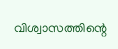വിശ്വാസത്തിന്റെ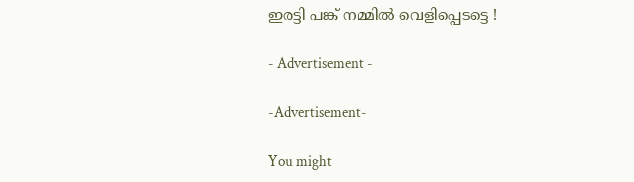ഇരട്ടി പങ്ക് നമ്മില്‍ വെളിപ്പെടട്ടെ !

- Advertisement -

-Advertisement-

You might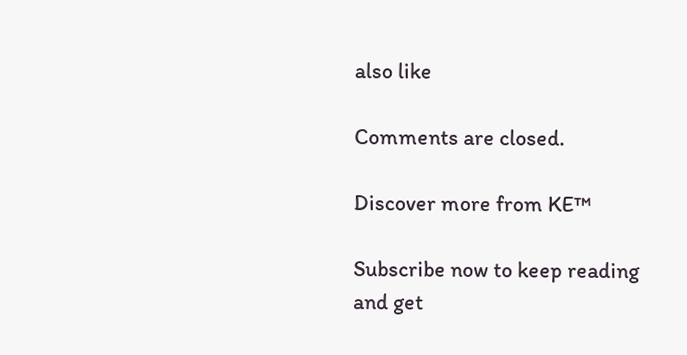also like

Comments are closed.

Discover more from KE™

Subscribe now to keep reading and get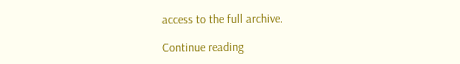access to the full archive.

Continue reading